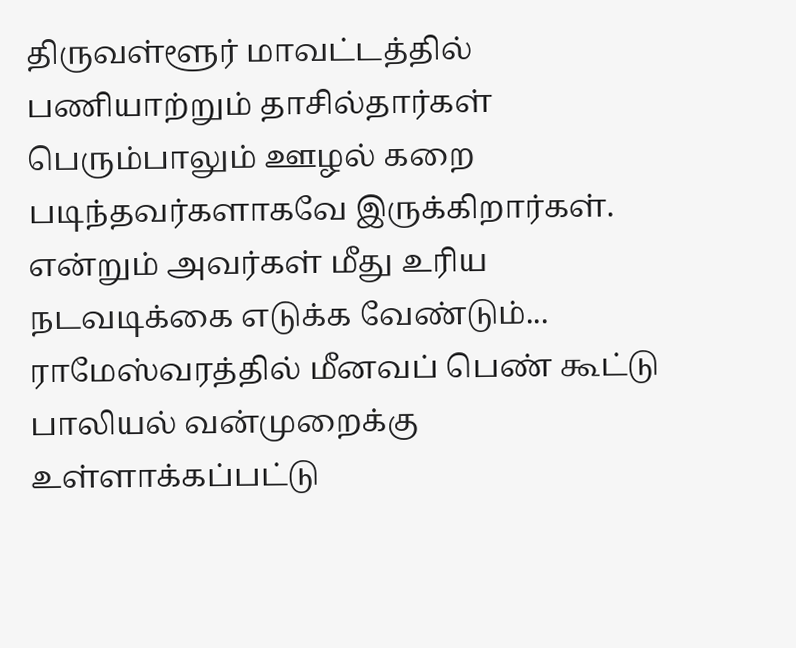திருவள்ளூர் மாவட்டத்தில் பணியாற்றும் தாசில்தார்கள் பெரும்பாலும் ஊழல் கறை படிந்தவர்களாகவே இருக்கிறார்கள். என்றும் அவர்கள் மீது உரிய நடவடிக்கை எடுக்க வேண்டும்...
ராமேஸ்வரத்தில் மீனவப் பெண் கூட்டு பாலியல் வன்முறைக்கு உள்ளாக்கப்பட்டு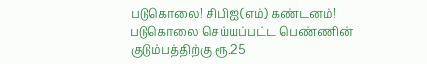படுகொலை! சிபிஐ(எம்) கண்டனம்! படுகொலை செய்யப்பட்ட பெண்ணின் குடும்பத்திற்கு ரூ.25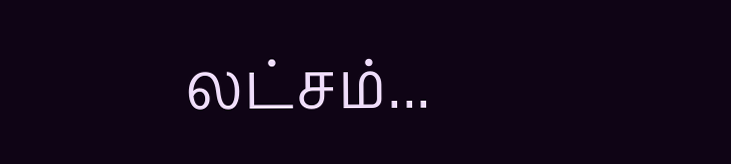லட்சம்...